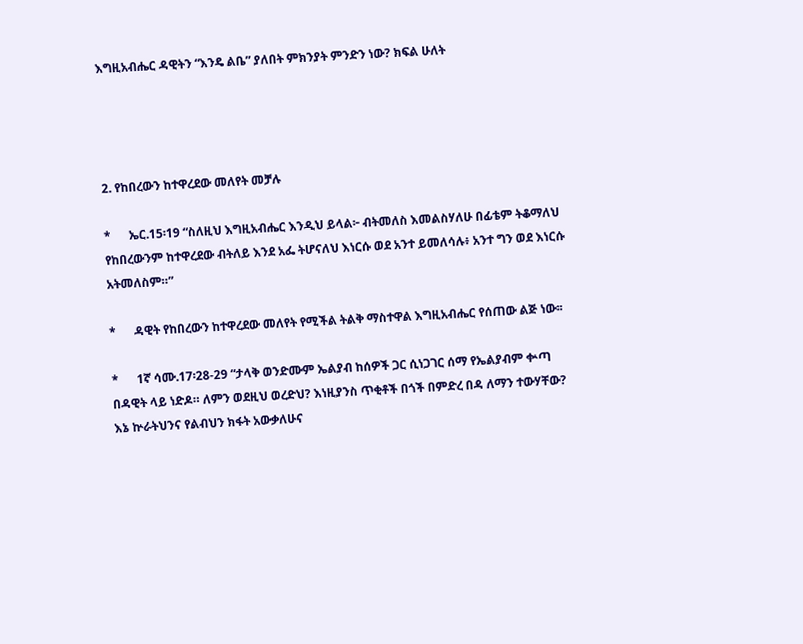እግዚአብሔር ዳዊትን “እንዴ ልቤ” ያለበት ምክንያት ምንድን ነው? ክፍል ሁለት




2. የከበረውን ከተዋረደው መለየት መቻሉ

*      ኤር.15፡19 “ስለዚህ እግዚአብሔር እንዲህ ይላል፦ ብትመለስ እመልስሃለሁ በፊቴም ትቆማለህ የከበረውንም ከተዋረደው ብትለይ እንደ አፌ ትሆናለህ እነርሱ ወደ አንተ ይመለሳሉ፥ አንተ ግን ወደ እነርሱ አትመለስም።”

*      ዳዊት የከበረውን ከተዋረደው መለየት የሚችል ትልቅ ማስተዋል እግዚአብሔር የሰጠው ልጅ ነው፡፡

*      1ኛ ሳሙ.17፡28-29 “ታላቅ ወንድሙም ኤልያብ ከሰዎች ጋር ሲነጋገር ሰማ የኤልያብም ቍጣ በዳዊት ላይ ነድዶ። ለምን ወደዚህ ወረድህ? እነዚያንስ ጥቂቶች በጎች በምድረ በዳ ለማን ተውሃቸው? እኔ ኵራትህንና የልብህን ክፋት አውቃለሁና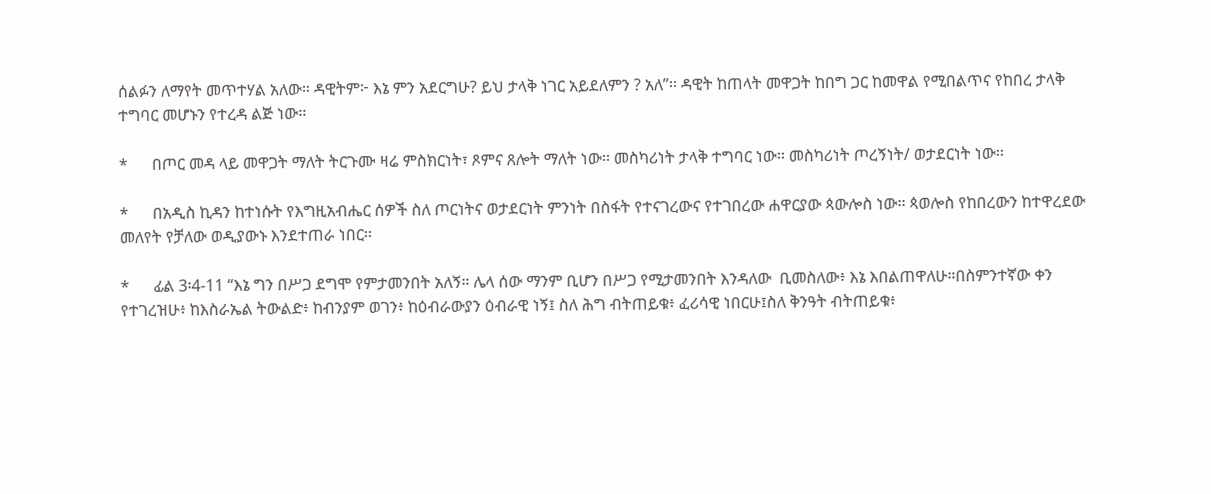ሰልፉን ለማየት መጥተሃል አለው። ዳዊትም፦ እኔ ምን አደርግሁ? ይህ ታላቅ ነገር አይደለምን ? አለ”፡፡ ዳዊት ከጠላት መዋጋት ከበግ ጋር ከመዋል የሚበልጥና የከበረ ታላቅ ተግባር መሆኑን የተረዳ ልጅ ነው፡፡

*      በጦር መዳ ላይ መዋጋት ማለት ትርጉሙ ዛሬ ምስክርነት፣ ጾምና ጸሎት ማለት ነው፡፡ መስካሪነት ታላቅ ተግባር ነው፡፡ መስካሪነት ጦረኝነት/ ወታደርነት ነው፡፡

*      በአዲስ ኪዳን ከተነሱት የእግዚአብሔር ሰዎች ስለ ጦርነትና ወታደርነት ምንነት በስፋት የተናገረውና የተገበረው ሐዋርያው ጳውሎስ ነው፡፡ ጳወሎስ የከበረውን ከተዋረደው መለየት የቻለው ወዲያውኑ እንደተጠራ ነበር፡፡

*      ፊል 3፡4-11 “እኔ ግን በሥጋ ደግሞ የምታመንበት አለኝ። ሌላ ሰው ማንም ቢሆን በሥጋ የሚታመንበት እንዳለው  ቢመስለው፥ እኔ እበልጠዋለሁ።በስምንተኛው ቀን የተገረዝሁ፥ ከእስራኤል ትውልድ፥ ከብንያም ወገን፥ ከዕብራውያን ዕብራዊ ነኝ፤ ስለ ሕግ ብትጠይቁ፥ ፈሪሳዊ ነበርሁ፤ስለ ቅንዓት ብትጠይቁ፥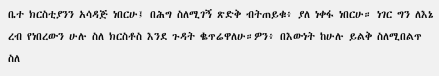ቤተ ክርስቲያንን አሳዳጅ ነበርሁ፤ በሕግ ስለሚገኝ ጽድቅ ብትጠይቁ፥ ያለ ነቀፋ ነበርሁ። ነገር ግን ለእኔ ረብ የነበረውን ሁሉ ስለ ክርስቶስ እንደ ጉዳት ቈጥሬዋለሁ።ዎን፥ በእውነት ከሁሉ ይልቅ ስለሚበልጥ ስለ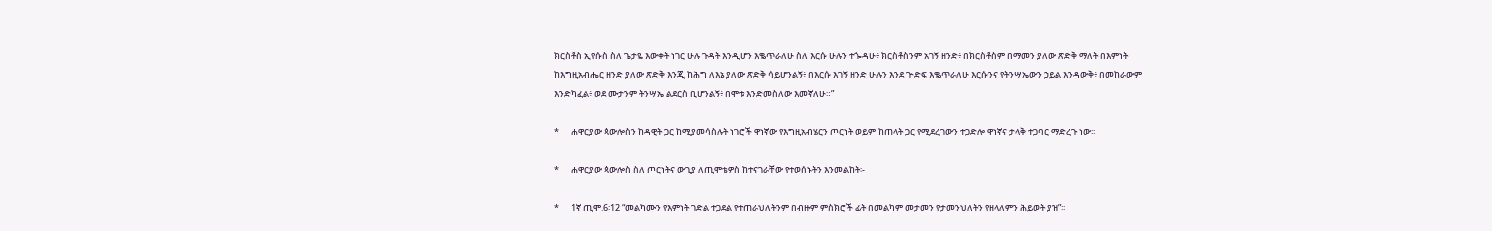ክርስቶስ ኢየሱስ ስለ ጌታዬ እውቀት ነገር ሁሉ ጉዳት እንዲሆን እቈጥራለሁ ስለ እርሱ ሁሉን ተጐዳሁ፥ ክርስቶስንም አገኝ ዘንድ፥ በክርስቶስም በማመን ያለው ጽድቅ ማለት በእምነት ከእግዚአብሔር ዘንድ ያለው ጽድቅ እንጂ ከሕግ ለእኔ ያለው ጽድቅ ሳይሆንልኝ፥ በእርሱ እገኝ ዘንድ ሁሉን እንደ ጕድፍ እቈጥራለሁ እርሱንና የትንሣኤውን ኃይል እንዳውቅ፥ በመከራውም እንድካፈል፥ ወደ ሙታንም ትንሣኤ ልደርስ ቢሆንልኝ፥ በሞቱ እንድመስለው እመኛለሁ።”

*      ሐዋርያው ጳውሎስን ከዳዊት ጋር ከሚያመሳስሉት ነገሮች ዋነኛው የእግዚአብሄርን ጦርነት ወይም ከጠላት ጋር የሚደረገውን ተጋድሎ ዋነኛና ታላቅ ተጋባር ማድረጉ ነው፡፡

*      ሐዋርያው ጳውሎስ ስለ ጦርነትና ውጊያ ለጢሞቴዎስ ከተናገራቸው የተወሰኑትን እንመልከት፡-

*      1ኛ ጢሞ.6፡12 “መልካሙን የእምነት ገድል ተጋደል የተጠራህለትንም በብዙም ምስክሮች ፊት በመልካም መታመን የታመንህለትን የዘላለምን ሕይወት ያዝ”፡፡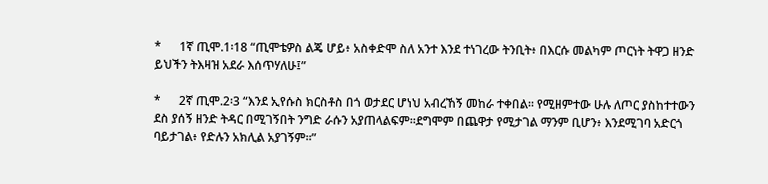*      1ኛ ጢሞ.1፡18 “ጢሞቴዎስ ልጄ ሆይ፥ አስቀድሞ ስለ አንተ እንደ ተነገረው ትንቢት፥ በእርሱ መልካም ጦርነት ትዋጋ ዘንድ ይህችን ትእዛዝ አደራ እሰጥሃለሁ፤”

*      2ኛ ጢሞ.2፡3 “እንደ ኢየሱስ ክርስቶስ በጎ ወታደር ሆነህ አብረኸኝ መከራ ተቀበል። የሚዘምተው ሁሉ ለጦር ያስከተተውን ደስ ያሰኝ ዘንድ ትዳር በሚገኝበት ንግድ ራሱን አያጠላልፍም።ደግሞም በጨዋታ የሚታገል ማንም ቢሆን፥ እንደሚገባ አድርጎ ባይታገል፥ የድሉን አክሊል አያገኝም፡፡”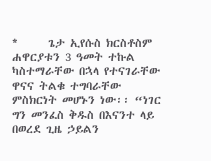*      ጌታ ኢየሱስ ክርስቶስም ሐዋርያቱን 3 ዓመት ተኩል ካስተማራቸው በኋላ የተናገራቸው ዋናና ትልቁ ተግባራቸው ምስክርነት መሆኑን ነው፡፡ “ነገር ግን መንፈስ ቅዱስ በእናንተ ላይ በወረደ ጊዜ ኃይልን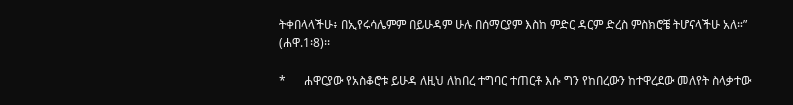ትቀበላላችሁ፥ በኢየሩሳሌምም በይሁዳም ሁሉ በሰማርያም እስከ ምድር ዳርም ድረስ ምስክሮቼ ትሆናላችሁ አለ።” (ሐዋ.1፡8)፡፡

*      ሐዋርያው የአስቆሮቱ ይሁዳ ለዚህ ለከበረ ተግባር ተጠርቶ እሱ ግን የከበረውን ከተዋረደው መለየት ስላቃተው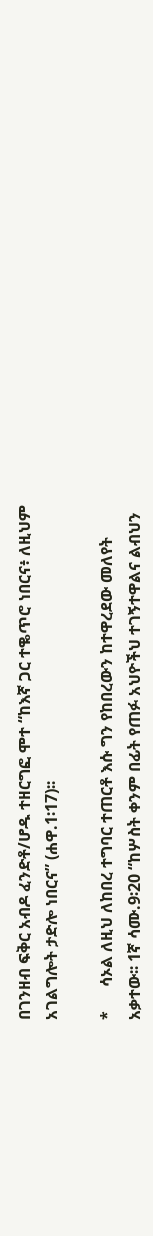በገንዘብ ፍቅር አብዶ ፈንድቶ/ሆዱ ተዘርግፎ ሞተ “ከእኛ ጋር ተቈጥሮ ነበርና፥ ለዚህም አገልግሎት ታድሎ ነበርና” (ሐዋ.1፡17)፡፡

*      ሳኦል ለዚህ ለከበረ ተግባር ተጠርቶ እሱ ግን የከበረውን ከተዋረደው መለየት አቃተው፡፡ 1ኛ ሳሙ.9፡20 “ከሦስት ቀንም በፊት የጠፉ አህዮችህ ተገኝተዋልና ልብህን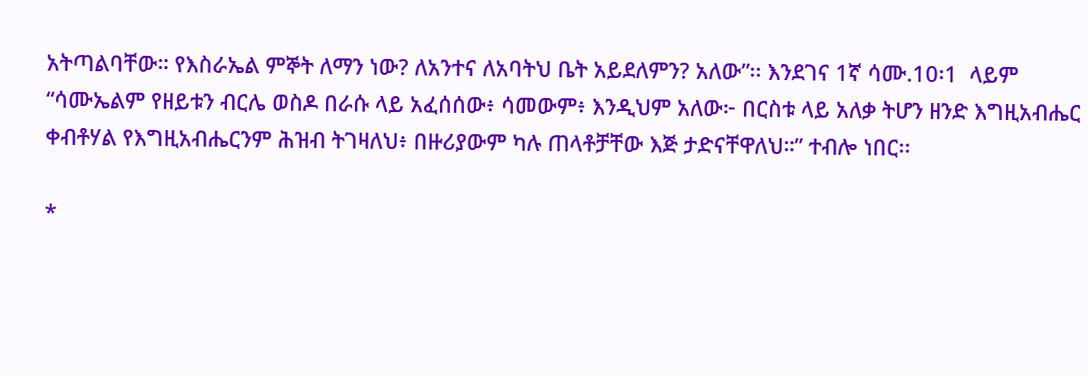አትጣልባቸው። የእስራኤል ምኞት ለማን ነው? ለአንተና ለአባትህ ቤት አይደለምን? አለው”፡፡ እንደገና 1ኛ ሳሙ.10፡1  ላይም “ሳሙኤልም የዘይቱን ብርሌ ወስዶ በራሱ ላይ አፈሰሰው፥ ሳመውም፥ እንዲህም አለው፦ በርስቱ ላይ አለቃ ትሆን ዘንድ እግዚአብሔር ቀብቶሃል የእግዚአብሔርንም ሕዝብ ትገዛለህ፥ በዙሪያውም ካሉ ጠላቶቻቸው እጅ ታድናቸዋለህ።” ተብሎ ነበር፡፡

*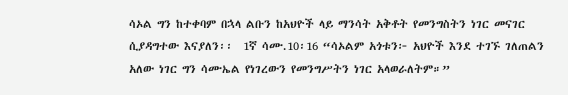ሳኦል ግን ከተቀባም በኋላ ልቡን ከአህዮች ላይ ማንሳት አቅቶት የመንግስትን ነገር መናገር ሲያዳግተው እናያለን፡፡  1ኛ ሳሙ.10፡16 “ሳኦልም አጎቱን፦ አህዮች እንደ ተገኙ ገለጠልን አለው ነገር ግን ሳሙኤል የነገረውን የመንግሥትን ነገር አላወራለትም።”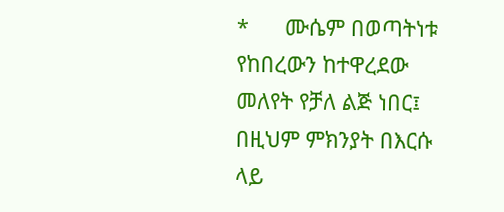*      ሙሴም በወጣትነቱ የከበረውን ከተዋረደው መለየት የቻለ ልጅ ነበር፤ በዚህም ምክንያት በእርሱ ላይ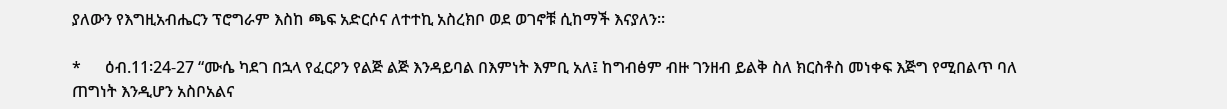ያለውን የእግዚአብሔርን ፕሮግራም እስከ ጫፍ አድርሶና ለተተኪ አስረክቦ ወደ ወገኖቹ ሲከማች እናያለን፡፡

*      ዕብ.11፡24-27 “ሙሴ ካደገ በኋላ የፈርዖን የልጅ ልጅ እንዳይባል በእምነት እምቢ አለ፤ ከግብፅም ብዙ ገንዘብ ይልቅ ስለ ክርስቶስ መነቀፍ እጅግ የሚበልጥ ባለ ጠግነት እንዲሆን አስቦአልና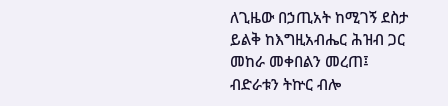ለጊዜው በኃጢአት ከሚገኝ ደስታ ይልቅ ከእግዚአብሔር ሕዝብ ጋር መከራ መቀበልን መረጠ፤ ብድራቱን ትኵር ብሎ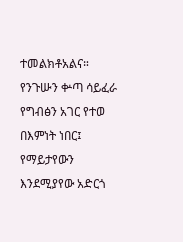ተመልክቶአልና። የንጉሡን ቍጣ ሳይፈራ የግብፅን አገር የተወ በእምነት ነበር፤ የማይታየውን እንደሚያየው አድርጎ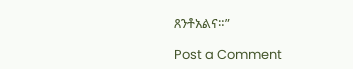ጸንቶአልና።”

Post a Comment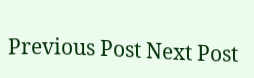Previous Post Next Post